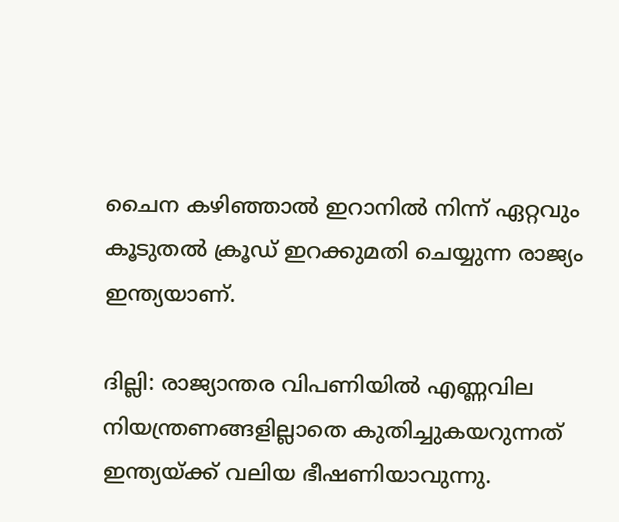ചൈന കഴിഞ്ഞാല്‍ ഇറാനില്‍ നിന്ന് ഏറ്റവും കൂടുതല്‍ ക്രൂഡ് ഇറക്കുമതി ചെയ്യുന്ന രാജ്യം ഇന്ത്യയാണ്.

ദില്ലി: രാജ്യാന്തര വിപണിയില്‍ എണ്ണവില നിയന്ത്രണങ്ങളില്ലാതെ കുതിച്ചുകയറുന്നത് ഇന്ത്യയ്ക്ക് വലിയ ഭീഷണിയാവുന്നു.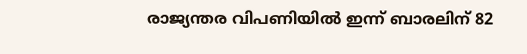രാജ്യന്തര വിപണിയില്‍ ഇന്ന് ബാരലിന് 82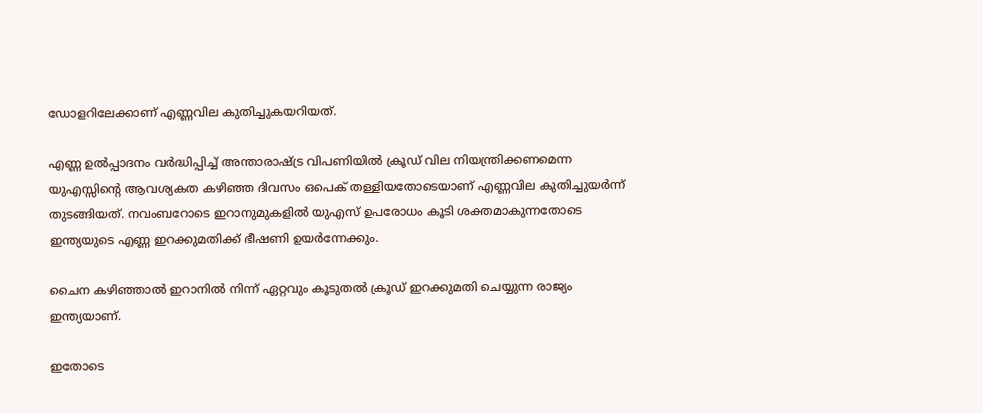ഡോളറിലേക്കാണ് എണ്ണവില കുതിച്ചുകയറിയത്.

എണ്ണ ഉല്‍പ്പാദനം വര്‍ദ്ധിപ്പിച്ച് അന്താരാഷ്ട്ര വിപണിയില്‍ ക്രൂഡ് വില നിയന്ത്രിക്കണമെന്ന യുഎസ്സിന്‍റെ ആവശ്യകത കഴിഞ്ഞ ദിവസം ഒപെക് തള്ളിയതോടെയാണ് എണ്ണവില കുതിച്ചുയര്‍ന്ന് തുടങ്ങിയത്. നവംബറോടെ ഇറാനുമുകളില്‍ യുഎസ് ഉപരോധം കൂടി ശക്തമാകുന്നതോടെ ഇന്ത്യയുടെ എണ്ണ ഇറക്കുമതിക്ക് ഭീഷണി ഉയര്‍ന്നേക്കും.

ചൈന കഴിഞ്ഞാല്‍ ഇറാനില്‍ നിന്ന് ഏറ്റവും കൂടുതല്‍ ക്രൂഡ് ഇറക്കുമതി ചെയ്യുന്ന രാജ്യം ഇന്ത്യയാണ്.

ഇതോടെ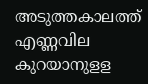അടുത്തകാലത്ത് എണ്ണവില കുറയാനുളള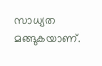സാധ്യത മങ്ങുകയാണ്.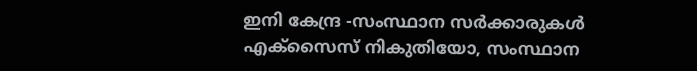ഇനി കേന്ദ്ര -സംസ്ഥാന സര്‍ക്കാരുകള്‍ എക്സൈസ് നികുതിയോ, സംസ്ഥാന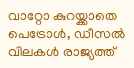വാറ്റോ കുറയ്ക്കാതെ പെട്രോള്‍, ഡീസല്‍ വിലകള്‍ രാജ്യത്ത്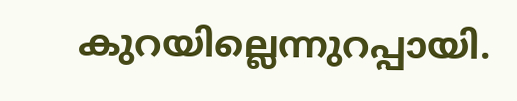കുറയില്ലെന്നുറപ്പായി.